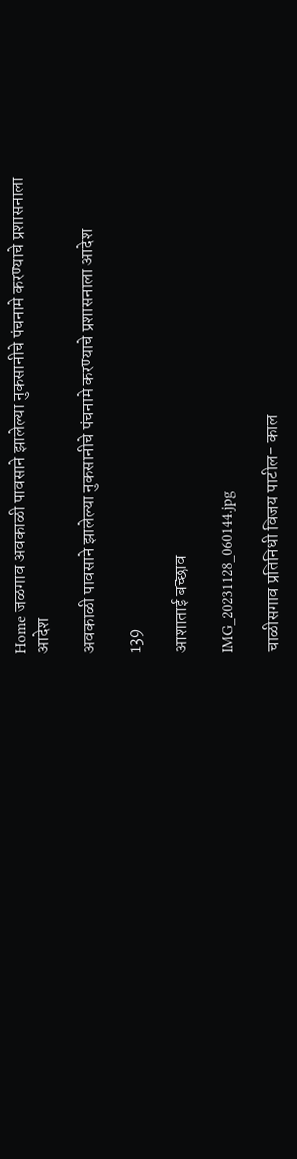Home जळगाव अवकाळी पावसाने झालेल्या नुकसानीचे पंचनामे करण्याचे प्रशासनाला आदेश

अवकाळी पावसाने झालेल्या नुकसानीचे पंचनामे करण्याचे प्रशासनाला आदेश

139

आशाताई बच्छाव

IMG_20231128_060144.jpg

चाळीसगाव प्रतिनिधी विजय पाटील- काल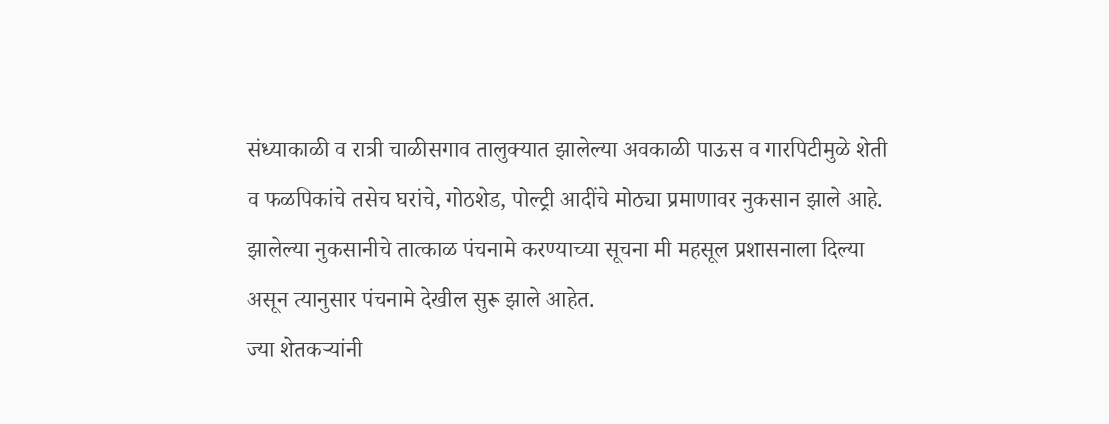संध्याकाळी व रात्री चाळीसगाव तालुक्यात झालेल्या अवकाळी पाऊस व गारपिटीमुळे शेती व फळपिकांचे तसेच घरांचे, गोठशेड, पोल्ट्री आदींचे मोठ्या प्रमाणावर नुकसान झाले आहे. झालेल्या नुकसानीचे तात्काळ पंचनामे करण्याच्या सूचना मी महसूल प्रशासनाला दिल्या असून त्यानुसार पंचनामे देखील सुरू झाले आहेत.
ज्या शेतकऱ्यांनी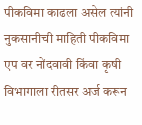पीकविमा काढला असेल त्यांनी नुकसानीची माहिती पीकविमा एप वर नोंदवावी किंवा कृषी विभागाला रीतसर अर्ज करून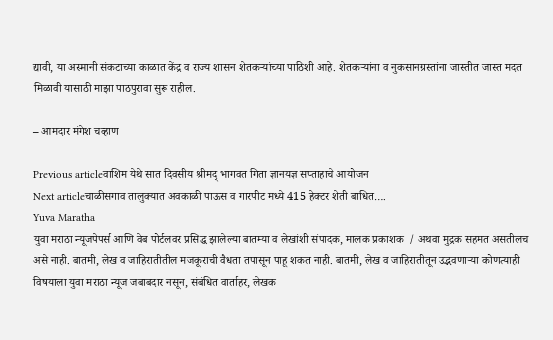द्यावी, या अस्मानी संकटाच्या काळात केंद्र व राज्य शासन शेतकऱ्यांच्या पाठिशी आहे. शेतकऱ्यांना व नुकसानग्रस्तांना जास्तीत जास्त मदत मिळावी यासाठी माझा पाठपुरावा सुरू राहील.

– आमदार मंगेश चव्हाण

Previous articleवाशिम येथे सात दिवसीय श्रीमद् भागवत गिता ज्ञानयज्ञ सप्ताहाचे आयोजन
Next articleचाळीसगाव तालुक्यात अवकाळी पाऊस व गारपीट मध्ये 415 हेक्टर शेती बाधित….
Yuva Maratha
युवा मराठा न्यूजपेपर्स आणि वेब पोर्टलवर प्रसिद्ध झालेल्या बातम्या व लेखांशी संपादक, मालक प्रकाशक  / अथवा मुद्रक सहमत असतीलच असे नाही. बातमी, लेख व जाहिरातीतील मजकूराची वैधता तपासून पाहू शकत नाही. बातमी, लेख व जाहिरातीतून उद्भवणाऱ्या कोणत्याही विषयाला युवा मराठा न्यूज जबाबदार नसून, संबंधित वार्ताहर, लेखक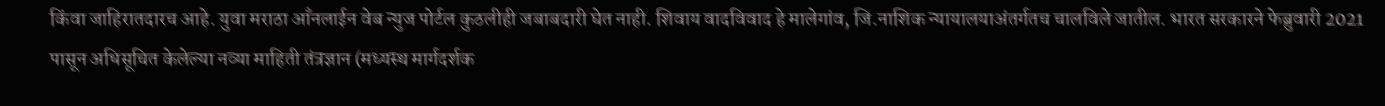किंवा जाहिरातदारच आहे. युवा मराठा आँनलाईन वेब न्युज पोर्टल कुठलीही जबाबदारी घेत नाही. शिवाय वादविवाद हे मालेगांव, जि.नाशिक न्यायालयाअंतर्गतच चालविले जातील. भारत सरकारने फेब्रुवारी 2021 पासून अधिसूचित केलेल्या नव्या माहिती तंत्रज्ञान (मध्यस्थ मार्गदर्शक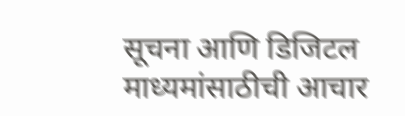सूचना आणि डिजिटल माध्यमांसाठीची आचार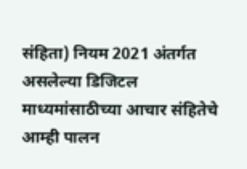संहिता) नियम 2021 अंतर्गत असलेल्या डिजिटल माध्यमांसाठीच्या आचार संहितेचे आम्ही पालन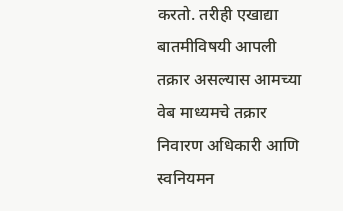करतो. तरीही एखाद्या बातमीविषयी आपली तक्रार असल्यास आमच्या वेब माध्यमचे तक्रार निवारण अधिकारी आणि स्वनियमन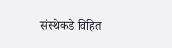संस्थेकडे विहित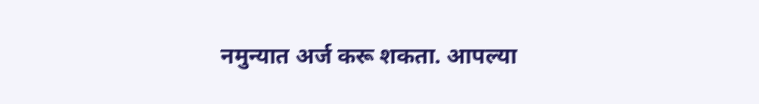नमुन्यात अर्ज करू शकता. आपल्या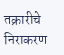तक्रारीचे निराकरण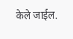केले जाईल.